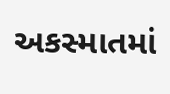અકસ્માતમાં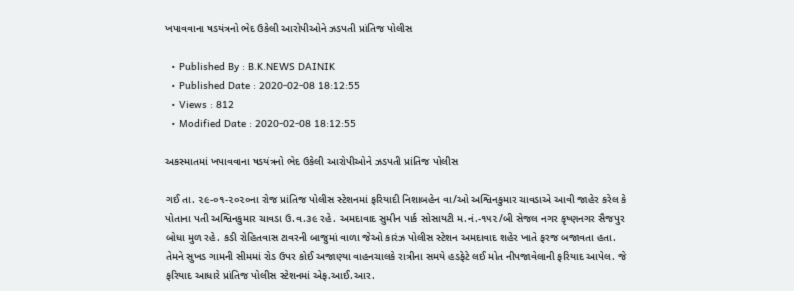ખપાવવાના ષડયંત્રનો ભેદ ઉકેલી આરોપીઓને ઝડપતી પ્રાંતિજ પોલીસ

  • Published By : B.K.NEWS DAINIK
  • Published Date : 2020-02-08 18:12:55
  • Views : 812
  • Modified Date : 2020-02-08 18:12:55

અકસ્માતમાં ખપાવવાના ષડયંત્રનો ભેદ ઉકેલી આરોપીઓને ઝડપતી પ્રાંતિજ પોલીસ

ગઈ તા. ૨૯-૦૧-૨૦૨૦ના રોજ પ્રાંતિજ પોલીસ સ્ટેશનમાં ફરિયાદી નિશાબહેન વા/ઓ અશ્વિનકુમાર ચાવડાએ આવી જાહેર કરેલ કે પોતાના પતી અશ્વિનકુમાર ચાવડા ઉ.વ.૩૯ રહે. અમદાવાદ સુમીન પાર્ક સોસાયટી મ.નં.-૧૫૨/બી સેજલ નગર કૃષ્ણનગર સૈજપુર બોધા મુળ રહે. કડી રોહિતવાસ ટાવરની બાજુમાં વાળા જેઓ કારંઝ પોલીસ સ્ટેશન અમદાવાદ શહેર ખાતે ફરજ બજાવતા હતા. તેમને સુખડ ગામની સીમમાં રોડ ઉપર કોઈ અજાણ્યા વાહનચાલકે રાત્રીના સમયે હડફેટે લઈ મોત નીપજાવેલાની ફરિયાદ આપેલ. જે ફરિયાદ આધારે પ્રાંતિજ પોલીસ સ્ટેશનમાં એફ.આઈ.આર.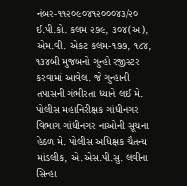નંબર-૧૧૨૦૯૦૪૧૨૦૦૦૪૩/૨૦ ઈ.પી.કો. કલમ ૨૭૯, ૩૦૪(અ), એમ.વી. એકટ કલમ-૧૭૭, ૧૮૪, ૧૩૪બી મુજબનો ગુન્હો રજીસ્ટર કરવામાં આવેલ. જે ગુન્હાની તપાસની ગંભીરતા ધ્યાને લઈ મે. પોલીસ મહાનિરીક્ષક ગાંધીનગર વિભાગ ગાંધીનગર નાઓની સૂચના હેઠળ મે. પોલીસ અધિક્ષક ચૈતન્ય માંડલીક, એ.એસ.પી.સુ. લવીના સિન્હા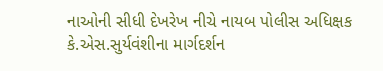નાઓની સીધી દેખરેખ નીચે નાયબ પોલીસ અધિક્ષક કે.એસ.સુર્યવંશીના માર્ગદર્શન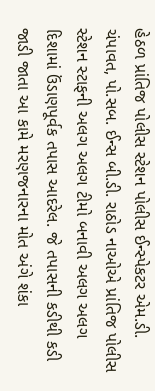હેઠળ પ્રાંતિજ પોલીસ સ્ટેશન પોલીસ ઈન્સ્પેકટર એમ.ડી. ચંપાવત, પો.સબ. ઈન્સ બી.ડી. રાઠોડ નાઓએ પ્રાંતિજ પોલીસ સ્ટેશન સ્ટાફની અલગ અલગ ટીમો બનાવી અલગ અલગ દિશામાં ઉંડાણપૂર્વક તપાસ આદરેલ. જે તપાસની કડીથી કડી જાડી જાતા આ કામે મરણજનારના મોત અંગે શંકા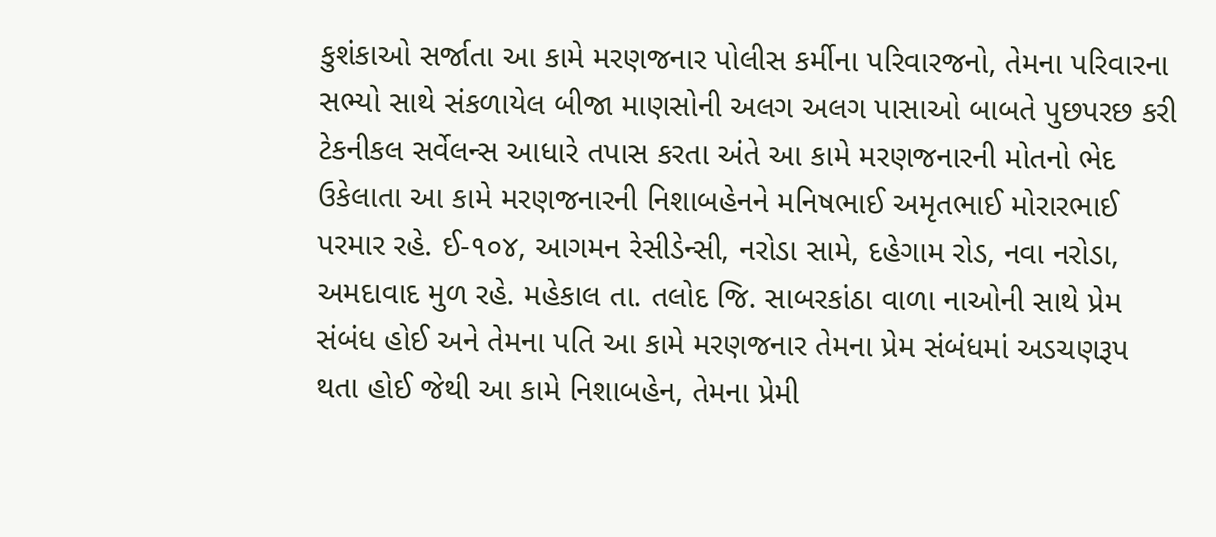કુશંકાઓ સર્જાતા આ કામે મરણજનાર પોલીસ કર્મીના પરિવારજનો, તેમના પરિવારના સભ્યો સાથે સંકળાયેલ બીજા માણસોની અલગ અલગ પાસાઓ બાબતે પુછપરછ કરી ટેકનીકલ સર્વેલન્સ આધારે તપાસ કરતા અંતે આ કામે મરણજનારની મોતનો ભેદ ઉકેલાતા આ કામે મરણજનારની નિશાબહેનને મનિષભાઈ અમૃતભાઈ મોરારભાઈ પરમાર રહે. ઈ-૧૦૪, આગમન રેસીડેન્સી, નરોડા સામે, દહેગામ રોડ, નવા નરોડા, અમદાવાદ મુળ રહે. મહેકાલ તા. તલોદ જિ. સાબરકાંઠા વાળા નાઓની સાથે પ્રેમ સંબંધ હોઈ અને તેમના પતિ આ કામે મરણજનાર તેમના પ્રેમ સંબંધમાં અડચણરૂપ થતા હોઈ જેથી આ કામે નિશાબહેન, તેમના પ્રેમી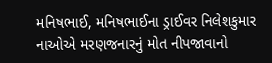મનિષભાઈ, મનિષભાઈના ડ્રાઈવર નિલેશકુમાર નાઓએ મરણજનારનું મોત નીપજાવાનો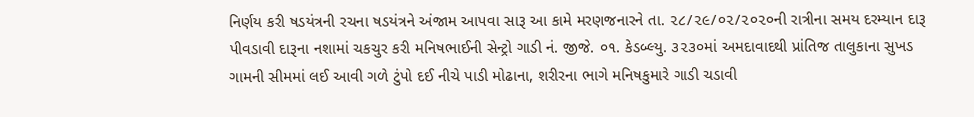નિર્ણય કરી ષડયંત્રની રચના ષડયંત્રને અંજામ આપવા સારૂ આ કામે મરણજનારને તા. ૨૮/૨૯/૦૨/૨૦૨૦ની રાત્રીના સમય દરમ્યાન દારૂ પીવડાવી દારૂના નશામાં ચકચુર કરી મનિષભાઈની સેન્ટ્રો ગાડી નં. જીજે. ૦૧. કેડબ્લ્યુ. ૩૨૩૦માં અમદાવાદથી પ્રાંતિજ તાલુકાના સુખડ ગામની સીમમાં લઈ આવી ગળે ટુંપો દઈ નીચે પાડી મોઢાના, શરીરના ભાગે મનિષકુમારે ગાડી ચડાવી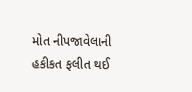મોત નીપજાવેલાની હકીકત ફલીત થઈ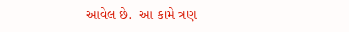આવેલ છે.  આ કામે ત્રણ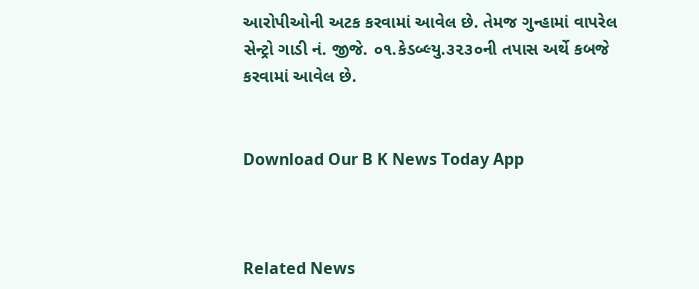આરોપીઓની અટક કરવામાં આવેલ છે. તેમજ ગુન્હામાં વાપરેલ સેન્ટ્રો ગાડી નં. જીજે. ૦૧.કેડબ્લ્યુ.૩૨૩૦ની તપાસ અર્થે કબજે કરવામાં આવેલ છે.


Download Our B K News Today App



Related News